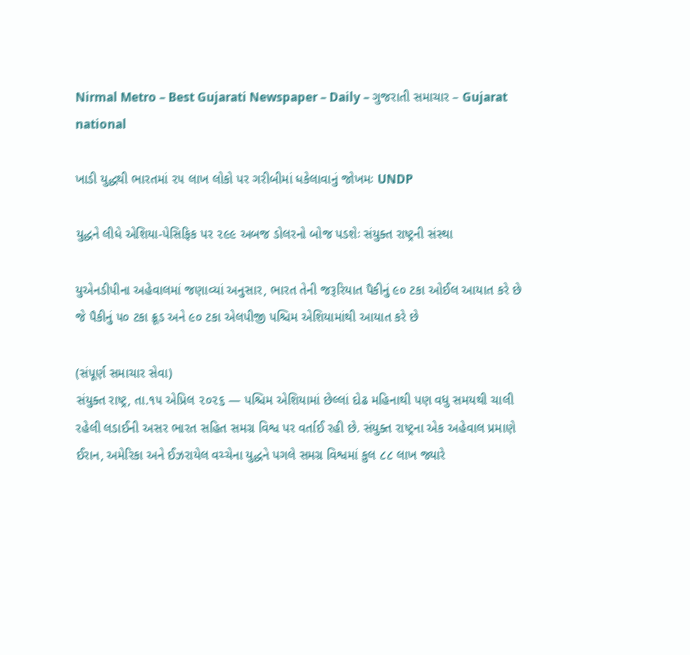Nirmal Metro – Best Gujarati Newspaper – Daily – ગુજરાતી સમાચાર – Gujarat
national

ખાડી યુદ્ધથી ભારતમાં ૨૫ લાખ લોકો પર ગરીબીમાં ધકેલાવાનું જોખમઃ UNDP

યુદ્ધને લીધે એશિયા-પેસિફિક પર ૨૯૯ અબજ ડોલરનો બોજ પડશેઃ સંયુક્ત રાષ્ટ્રની સંસ્થા

યુએનડીપીના અહેવાલમાં જણાવ્યાં અનુસાર, ભારત તેની જરૂરિયાત પૈકીનું ૯૦ ટકા ઓઈલ આયાત કરે છે જે પૈકીનું ૫૦ ટકા ક્રૂડ અને ૯૦ ટકા એલપીજી પશ્ચિમ એશિયામાંથી આયાત કરે છે

(સંપૂર્ણ સમાચાર સેવા)
સંયુક્ત રાષ્ટ્ર, તા.૧૫ એપ્રિલ ૨૦૨૬ — પશ્ચિમ એશિયામાં છેલ્લાં દોઢ મહિનાથી પણ વધુ સમયથી ચાલી રહેલી લડાઈની અસર ભારત સહિત સમગ્ર વિશ્વ પર વર્તાઈ રહી છે. સંયુક્ત રાષ્ટ્રના એક અહેવાલ પ્રમાણે ઈરાન, અમેરિકા અને ઈઝરાયેલ વચ્ચેના યુદ્ધને પગલે સમગ્ર વિશ્વમાં કુલ ૮૮ લાખ જ્યારે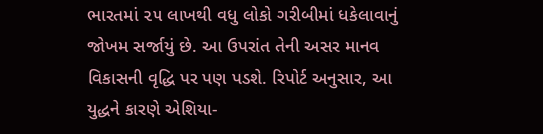ભારતમાં ૨૫ લાખથી વધુ લોકો ગરીબીમાં ધકેલાવાનું જોખમ સર્જાયું છે. આ ઉપરાંત તેની અસર માનવ વિકાસની વૃદ્ધિ પર પણ પડશે. રિપોર્ટ અનુસાર, આ યુદ્ધને કારણે એશિયા-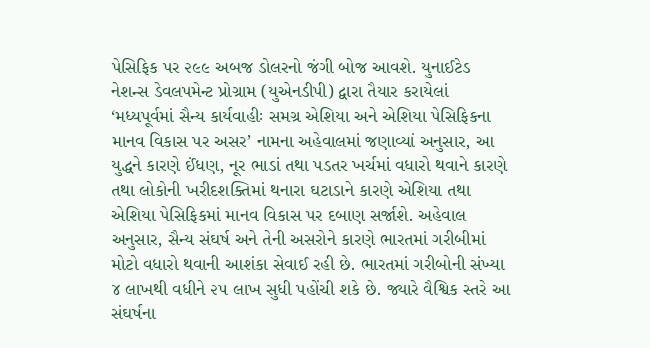પેસિફિક પર ૨૯૯ અબજ ડોલરનો જંગી બોજ આવશે. યુનાઈટેડ નેશન્સ ડેવલપમેન્ટ પ્રોગ્રામ (યુએનડીપી) દ્વારા તૈયાર કરાયેલાં ‘મધ્યપૂર્વમાં સૈન્ય કાર્યવાહીઃ સમગ્ર એશિયા અને એશિયા પેસિફિકના માનવ વિકાસ પર અસર’ નામના અહેવાલમાં જણાવ્યાં અનુસાર, આ યુદ્ધને કારણે ઈંધણ, નૂર ભાડાં તથા પડતર ખર્ચમાં વધારો થવાને કારણે તથા લોકોની ખરીદશક્તિમાં થનારા ઘટાડાને કારણે એશિયા તથા એશિયા પેસિફિકમાં માનવ વિકાસ પર દબાણ સર્જાશે. અહેવાલ અનુસાર, સૈન્ય સંઘર્ષ અને તેની અસરોને કારણે ભારતમાં ગરીબીમાં મોટો વધારો થવાની આશંકા સેવાઈ રહી છે. ભારતમાં ગરીબોની સંખ્યા ૪ લાખથી વધીને ૨૫ લાખ સુધી પહોંચી શકે છે. જ્યારે વૈશ્વિક સ્તરે આ સંઘર્ષના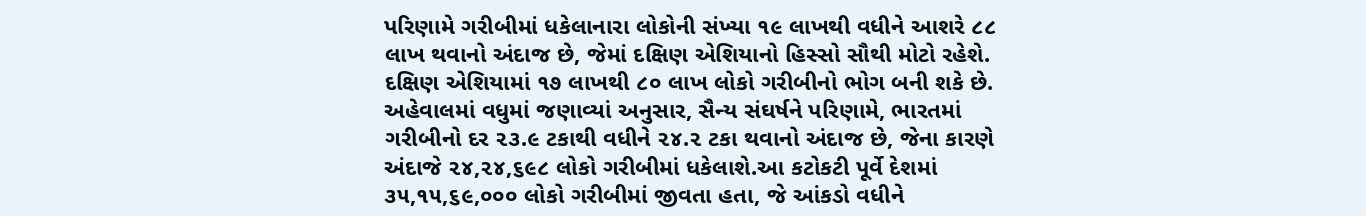પરિણામે ગરીબીમાં ધકેલાનારા લોકોની સંખ્યા ૧૯ લાખથી વધીને આશરે ૮૮ લાખ થવાનો અંદાજ છે, જેમાં દક્ષિણ એશિયાનો હિસ્સો સૌથી મોટો રહેશે. દક્ષિણ એશિયામાં ૧૭ લાખથી ૮૦ લાખ લોકો ગરીબીનો ભોગ બની શકે છે. અહેવાલમાં વધુમાં જણાવ્યાં અનુસાર, સૈન્ય સંઘર્ષને પરિણામે, ભારતમાં ગરીબીનો દર ૨૩.૯ ટકાથી વધીને ૨૪.૨ ટકા થવાનો અંદાજ છે, જેના કારણે અંદાજે ૨૪,૨૪,૬૯૮ લોકો ગરીબીમાં ધકેલાશે.આ કટોકટી પૂર્વે દેશમાં ૩૫,૧૫,૬૯,૦૦૦ લોકો ગરીબીમાં જીવતા હતા, જે આંકડો વધીને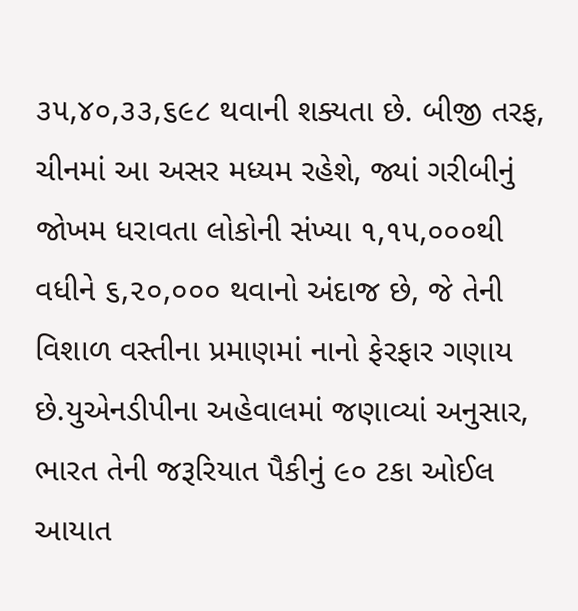૩૫,૪૦,૩૩,૬૯૮ થવાની શક્યતા છે. બીજી તરફ, ચીનમાં આ અસર મધ્યમ રહેશે, જ્યાં ગરીબીનું જોખમ ધરાવતા લોકોની સંખ્યા ૧,૧૫,૦૦૦થી વધીને ૬,૨૦,૦૦૦ થવાનો અંદાજ છે, જે તેની વિશાળ વસ્તીના પ્રમાણમાં નાનો ફેરફાર ગણાય છે.યુએનડીપીના અહેવાલમાં જણાવ્યાં અનુસાર, ભારત તેની જરૂરિયાત પૈકીનું ૯૦ ટકા ઓઈલ આયાત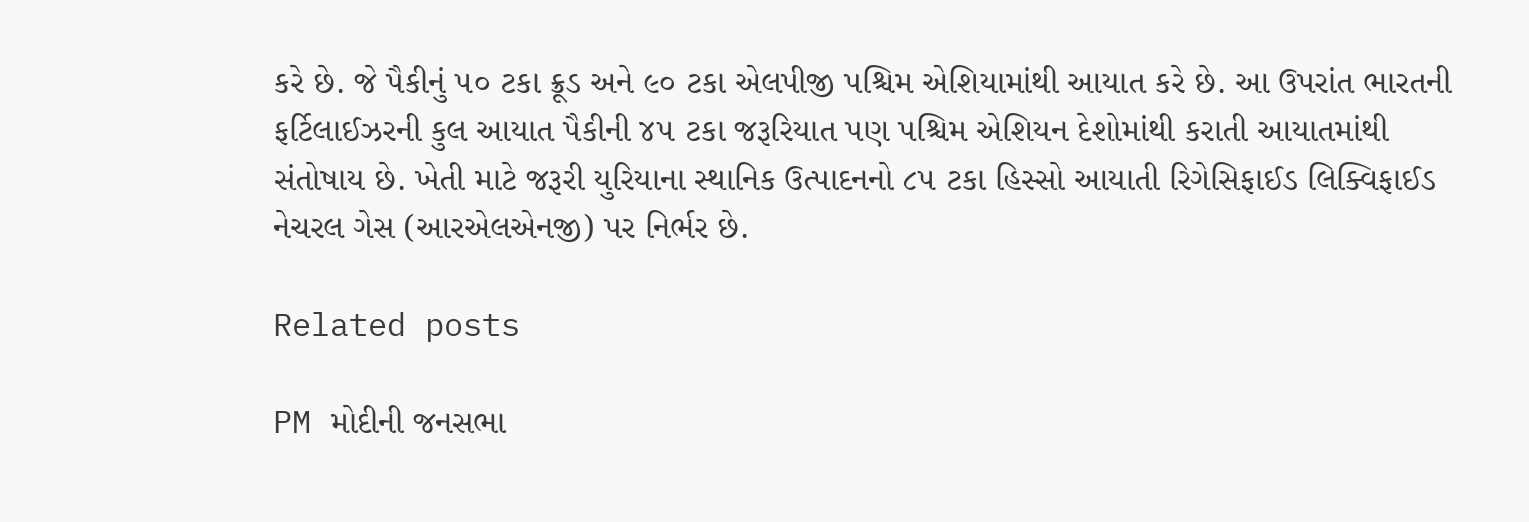કરે છે. જે પૈકીનું ૫૦ ટકા ક્રૂડ અને ૯૦ ટકા એલપીજી પશ્ચિમ એશિયામાંથી આયાત કરે છે. આ ઉપરાંત ભારતની ફર્ટિલાઈઝરની કુલ આયાત પૈકીની ૪૫ ટકા જરૂરિયાત પણ પશ્ચિમ એશિયન દેશોમાંથી કરાતી આયાતમાંથી સંતોષાય છે. ખેતી માટે જરૂરી યુરિયાના સ્થાનિક ઉત્પાદનનો ૮૫ ટકા હિસ્સો આયાતી રિગેસિફાઈડ લિક્વિફાઈડ નેચરલ ગેસ (આરએલએનજી) પર નિર્ભર છે.

Related posts

PM મોદીની જનસભા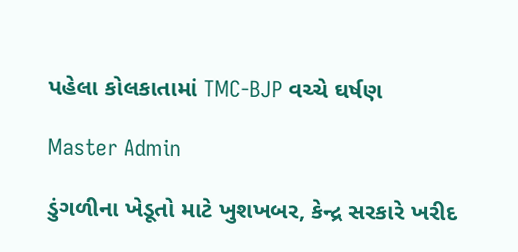પહેલા કોલકાતામાં TMC-BJP વચ્ચે ઘર્ષણ

Master Admin

ડુંગળીના ખેડૂતો માટે ખુશખબર, કેન્દ્ર સરકારે ખરીદ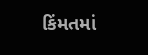કિંમતમાં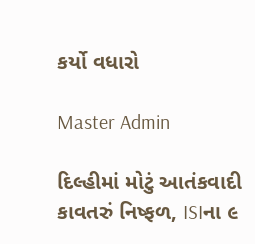કર્યો વધારો

Master Admin

દિલ્હીમાં મોટું આતંકવાદી કાવતરું નિષ્ફળ, ISIના ૯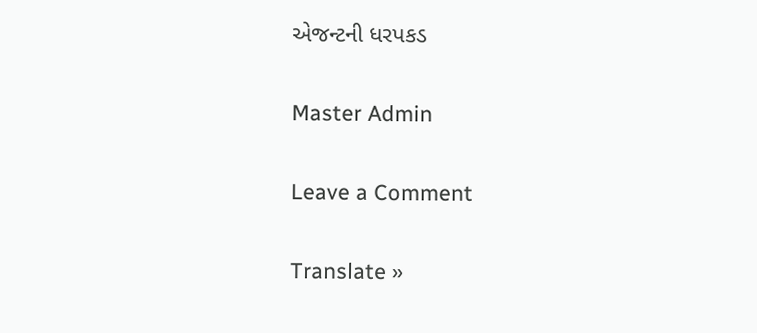એજન્ટની ધરપકડ

Master Admin

Leave a Comment

Translate »